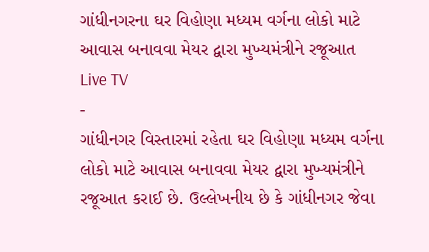ગાંધીનગરના ઘર વિહોણા મધ્યમ વર્ગના લોકો માટે આવાસ બનાવવા મેયર દ્વારા મુખ્યમંત્રીને રજૂઆત
Live TV
-
ગાંધીનગર વિસ્તારમાં રહેતા ઘર વિહોણા મધ્યમ વર્ગના લોકો માટે આવાસ બનાવવા મેયર દ્વારા મુખ્યમંત્રીને રજૂઆત કરાઈ છે. ઉલ્લેખનીય છે કે ગાંધીનગર જેવા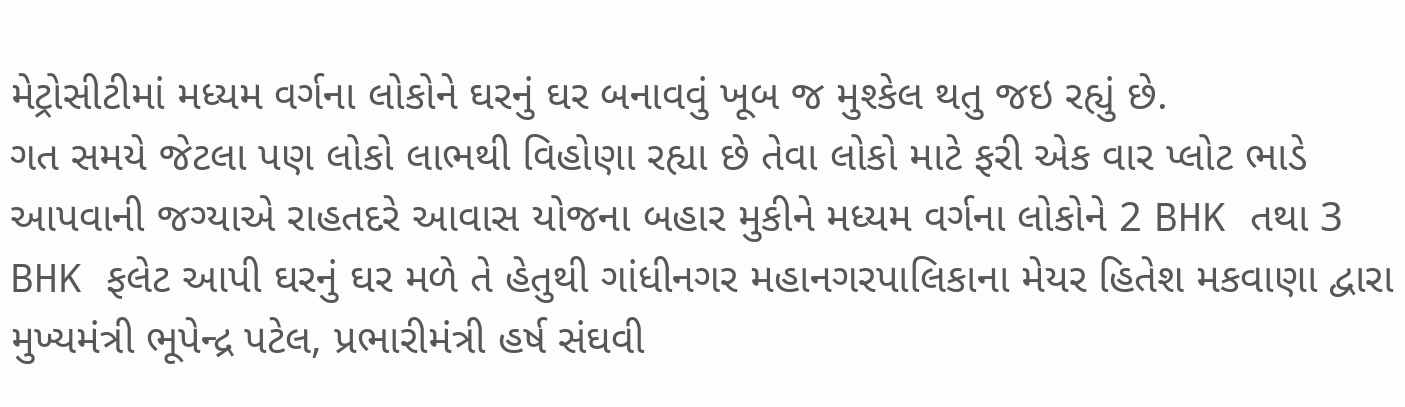મેટ્રોસીટીમાં મધ્યમ વર્ગના લોકોને ઘરનું ઘર બનાવવું ખૂબ જ મુશ્કેલ થતુ જઇ રહ્યું છે.
ગત સમયે જેટલા પણ લોકો લાભથી વિહોણા રહ્યા છે તેવા લોકો માટે ફરી એક વાર પ્લોટ ભાડે આપવાની જગ્યાએ રાહતદરે આવાસ યોજના બહાર મુકીને મધ્યમ વર્ગના લોકોને 2 BHK તથા 3 BHK ફલેટ આપી ઘરનું ઘર મળે તે હેતુથી ગાંધીનગર મહાનગરપાલિકાના મેયર હિતેશ મકવાણા દ્વારા મુખ્યમંત્રી ભૂપેન્દ્ર પટેલ, પ્રભારીમંત્રી હર્ષ સંઘવી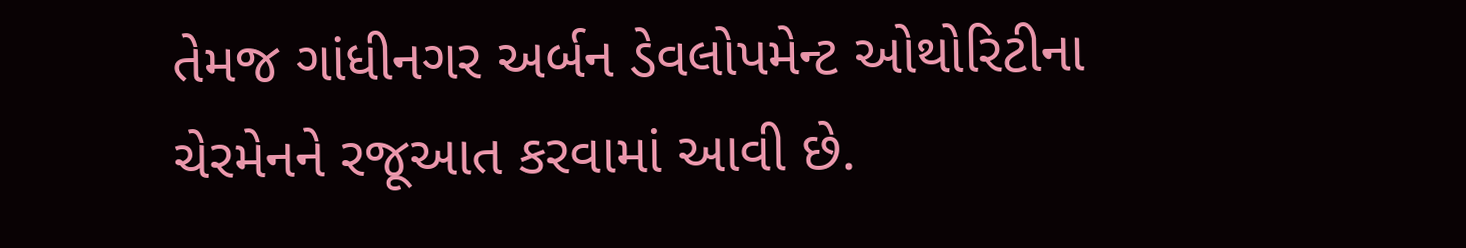તેમજ ગાંધીનગર અર્બન ડેવલોપમેન્ટ ઓથોરિટીના ચેરમેનને રજૂઆત કરવામાં આવી છે.